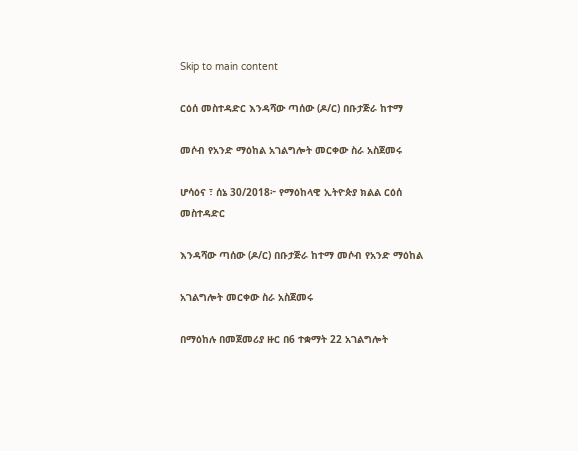Skip to main content

ርዕሰ መስተዳድር እንዳሻው ጣሰው (ዶ/ር) በቡታጅራ ከተማ

መሶብ የአንድ ማዕከል አገልግሎት መርቀው ስራ አስጀመሩ

ሆሳዕና ፣ ሰኔ 30/2018፦ የማዕከላዊ ኢትዮጵያ ክልል ርዕሰ መስተዳድር

እንዳሻው ጣሰው (ዶ/ር) በቡታጅራ ከተማ መሶብ የአንድ ማዕከል

አገልግሎት መርቀው ስራ አስጀመሩ

በማዕከሉ በመጀመሪያ ዙር በ6 ተቋማት 22 አገልግሎት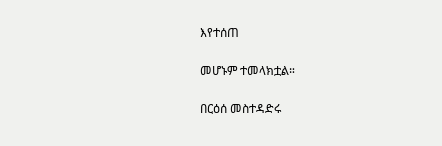እየተሰጠ

መሆኑም ተመላክቷል።

በርዕሰ መስተዳድሩ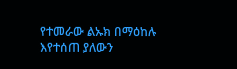የተመራው ልኡክ በማዕከሉ እየተሰጠ ያለውን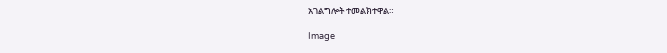አገልግሎት ተመልክተዋል።

Image